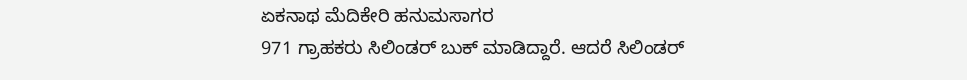ಏಕನಾಥ ಮೆದಿಕೇರಿ ಹನುಮಸಾಗರ
971 ಗ್ರಾಹಕರು ಸಿಲಿಂಡರ್ ಬುಕ್ ಮಾಡಿದ್ದಾರೆ. ಆದರೆ ಸಿಲಿಂಡರ್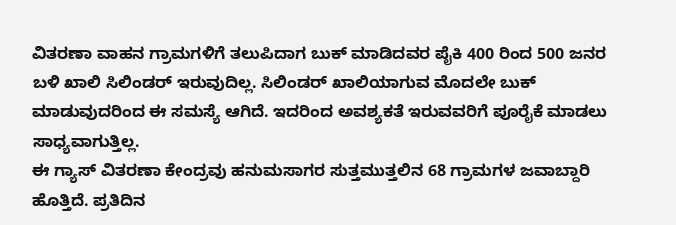ವಿತರಣಾ ವಾಹನ ಗ್ರಾಮಗಳಿಗೆ ತಲುಪಿದಾಗ ಬುಕ್ ಮಾಡಿದವರ ಪೈಕಿ 400 ರಿಂದ 500 ಜನರ ಬಳಿ ಖಾಲಿ ಸಿಲಿಂಡರ್ ಇರುವುದಿಲ್ಲ. ಸಿಲಿಂಡರ್ ಖಾಲಿಯಾಗುವ ಮೊದಲೇ ಬುಕ್ ಮಾಡುವುದರಿಂದ ಈ ಸಮಸ್ಯೆ ಆಗಿದೆ. ಇದರಿಂದ ಅವಶ್ಯಕತೆ ಇರುವವರಿಗೆ ಪೂರೈಕೆ ಮಾಡಲು ಸಾಧ್ಯವಾಗುತ್ತಿಲ್ಲ.
ಈ ಗ್ಯಾಸ್ ವಿತರಣಾ ಕೇಂದ್ರವು ಹನುಮಸಾಗರ ಸುತ್ತಮುತ್ತಲಿನ 68 ಗ್ರಾಮಗಳ ಜವಾಬ್ದಾರಿ ಹೊತ್ತಿದೆ. ಪ್ರತಿದಿನ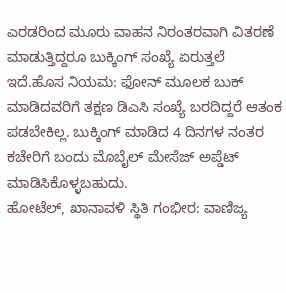ಎರಡರಿಂದ ಮೂರು ವಾಹನ ನಿರಂತರವಾಗಿ ವಿತರಣೆ ಮಾಡುತ್ತಿದ್ದರೂ ಬುಕ್ಕಿಂಗ್ ಸಂಖ್ಯೆ ಏರುತ್ತಲೆ ಇದೆ.ಹೊಸ ನಿಯಮ: ಫೋನ್ ಮೂಲಕ ಬುಕ್ ಮಾಡಿದವರಿಗೆ ತಕ್ಷಣ ಡಿಎಸಿ ಸಂಖ್ಯೆ ಬರದಿದ್ದರೆ ಆತಂಕ ಪಡಬೇಕಿಲ್ಲ. ಬುಕ್ಕಿಂಗ್ ಮಾಡಿದ 4 ದಿನಗಳ ನಂತರ ಕಚೇರಿಗೆ ಬಂದು ಮೊಬೈಲ್ ಮೇಸೆಜ್ ಅಪ್ಡೆಟ್ ಮಾಡಿಸಿಕೊಳ್ಳಬಹುದು.
ಹೋಟೆಲ್, ಖಾನಾವಳಿ ಸ್ಥಿತಿ ಗಂಭೀರ: ವಾಣಿಜ್ಯ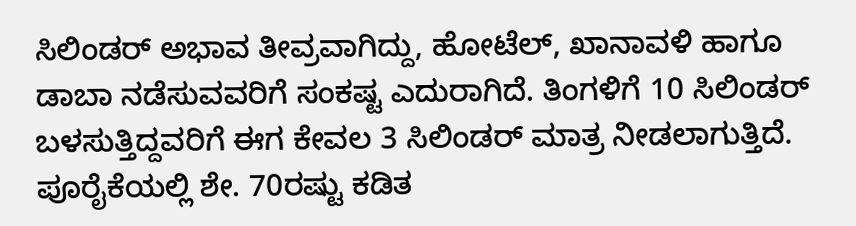ಸಿಲಿಂಡರ್ ಅಭಾವ ತೀವ್ರವಾಗಿದ್ದು, ಹೋಟೆಲ್, ಖಾನಾವಳಿ ಹಾಗೂ ಡಾಬಾ ನಡೆಸುವವರಿಗೆ ಸಂಕಷ್ಟ ಎದುರಾಗಿದೆ. ತಿಂಗಳಿಗೆ 10 ಸಿಲಿಂಡರ್ ಬಳಸುತ್ತಿದ್ದವರಿಗೆ ಈಗ ಕೇವಲ 3 ಸಿಲಿಂಡರ್ ಮಾತ್ರ ನೀಡಲಾಗುತ್ತಿದೆ. ಪೂರೈಕೆಯಲ್ಲಿ ಶೇ. 70ರಷ್ಟು ಕಡಿತ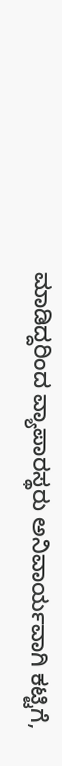ಮಾಡಿದ್ದರಿಂದ ವ್ಯಾಪಾರಸ್ಥರು ಅನಿವಾರ್ಯವಾಗಿ ಕಟ್ಟಿಗೆ,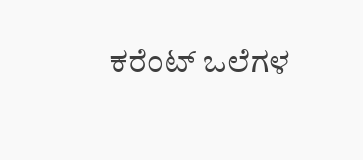ಕರೆಂಟ್ ಒಲೆಗಳ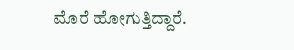ಮೊರೆ ಹೋಗುತ್ತಿದ್ದಾರೆ.